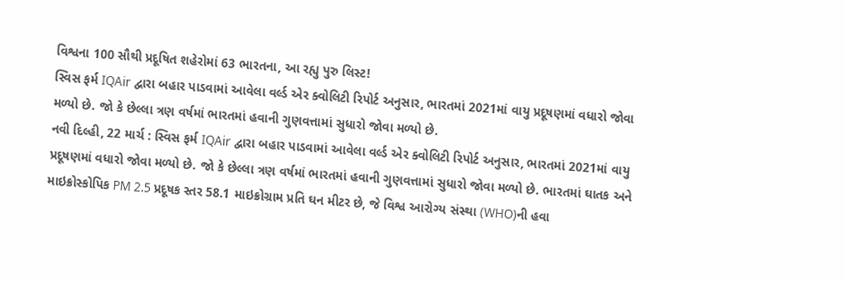વિશ્વના 100 સૌથી પ્રદૂષિત શહેરોમાં 63 ભારતના, આ રહ્યુ પુરુ લિસ્ટ!
સ્વિસ ફર્મ IQAir દ્વારા બહાર પાડવામાં આવેલા વર્લ્ડ એર ક્વોલિટી રિપોર્ટ અનુસાર, ભારતમાં 2021માં વાયુ પ્રદૂષણમાં વધારો જોવા મળ્યો છે. જો કે છેલ્લા ત્રણ વર્ષમાં ભારતમાં હવાની ગુણવત્તામાં સુધારો જોવા મળ્યો છે.
નવી દિલ્હી, 22 માર્ચ : સ્વિસ ફર્મ IQAir દ્વારા બહાર પાડવામાં આવેલા વર્લ્ડ એર ક્વોલિટી રિપોર્ટ અનુસાર, ભારતમાં 2021માં વાયુ પ્રદૂષણમાં વધારો જોવા મળ્યો છે. જો કે છેલ્લા ત્રણ વર્ષમાં ભારતમાં હવાની ગુણવત્તામાં સુધારો જોવા મળ્યો છે. ભારતમાં ઘાતક અને માઇક્રોસ્કોપિક PM 2.5 પ્રદૂષક સ્તર 58.1 માઇક્રોગ્રામ પ્રતિ ઘન મીટર છે, જે વિશ્વ આરોગ્ય સંસ્થા (WHO)ની હવા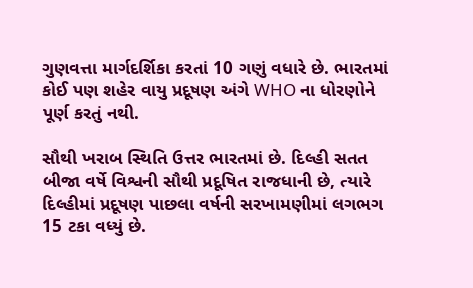ગુણવત્તા માર્ગદર્શિકા કરતાં 10 ગણું વધારે છે. ભારતમાં કોઈ પણ શહેર વાયુ પ્રદૂષણ અંગે WHO ના ધોરણોને પૂર્ણ કરતું નથી.

સૌથી ખરાબ સ્થિતિ ઉત્તર ભારતમાં છે. દિલ્હી સતત બીજા વર્ષે વિશ્વની સૌથી પ્રદૂષિત રાજધાની છે, ત્યારે દિલ્હીમાં પ્રદૂષણ પાછલા વર્ષની સરખામણીમાં લગભગ 15 ટકા વધ્યું છે.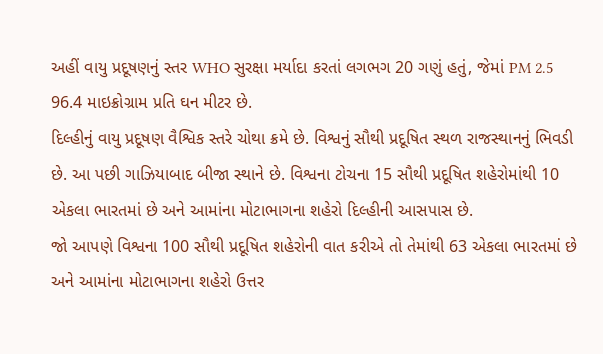અહીં વાયુ પ્રદૂષણનું સ્તર WHO સુરક્ષા મર્યાદા કરતાં લગભગ 20 ગણું હતું, જેમાં PM 2.5 96.4 માઇક્રોગ્રામ પ્રતિ ઘન મીટર છે.
દિલ્હીનું વાયુ પ્રદૂષણ વૈશ્વિક સ્તરે ચોથા ક્રમે છે. વિશ્વનું સૌથી પ્રદૂષિત સ્થળ રાજસ્થાનનું ભિવડી છે. આ પછી ગાઝિયાબાદ બીજા સ્થાને છે. વિશ્વના ટોચના 15 સૌથી પ્રદૂષિત શહેરોમાંથી 10 એકલા ભારતમાં છે અને આમાંના મોટાભાગના શહેરો દિલ્હીની આસપાસ છે.
જો આપણે વિશ્વના 100 સૌથી પ્રદૂષિત શહેરોની વાત કરીએ તો તેમાંથી 63 એકલા ભારતમાં છે અને આમાંના મોટાભાગના શહેરો ઉત્તર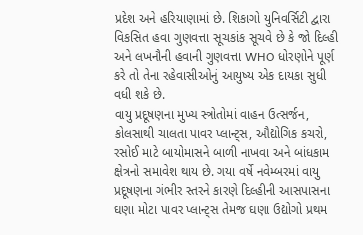પ્રદેશ અને હરિયાણામાં છે. શિકાગો યુનિવર્સિટી દ્વારા વિકસિત હવા ગુણવત્તા સૂચકાંક સૂચવે છે કે જો દિલ્હી અને લખનૌની હવાની ગુણવત્તા WHO ધોરણોને પૂર્ણ કરે તો તેના રહેવાસીઓનું આયુષ્ય એક દાયકા સુધી વધી શકે છે.
વાયુ પ્રદૂષણના મુખ્ય સ્ત્રોતોમાં વાહન ઉત્સર્જન, કોલસાથી ચાલતા પાવર પ્લાન્ટ્સ, ઔદ્યોગિક કચરો, રસોઈ માટે બાયોમાસને બાળી નાખવા અને બાંધકામ ક્ષેત્રનો સમાવેશ થાય છે. ગયા વર્ષે નવેમ્બરમાં વાયુ પ્રદૂષણના ગંભીર સ્તરને કારણે દિલ્હીની આસપાસના ઘણા મોટા પાવર પ્લાન્ટ્સ તેમજ ઘણા ઉદ્યોગો પ્રથમ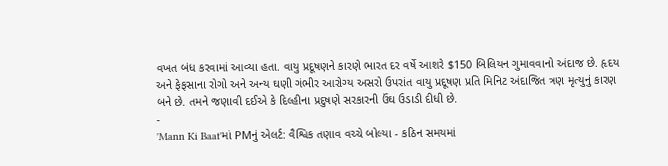વખત બંધ કરવામાં આવ્યા હતા. વાયુ પ્રદૂષણને કારણે ભારત દર વર્ષે આશરે $150 બિલિયન ગુમાવવાનો અંદાજ છે. હૃદય અને ફેફસાના રોગો અને અન્ય ઘણી ગંભીર આરોગ્ય અસરો ઉપરાંત વાયુ પ્રદૂષણ પ્રતિ મિનિટ અંદાજિત ત્રણ મૃત્યુનું કારણ બને છે. તમને જણાવી દઈએ કે દિલ્હીના પ્રદુષણે સરકારની ઉંઘ ઉડાડી દીધી છે.
-
'Mann Ki Baat'માં PMનું એલર્ટ: વૈશ્વિક તણાવ વચ્ચે બોલ્યા - કઠિન સમયમાં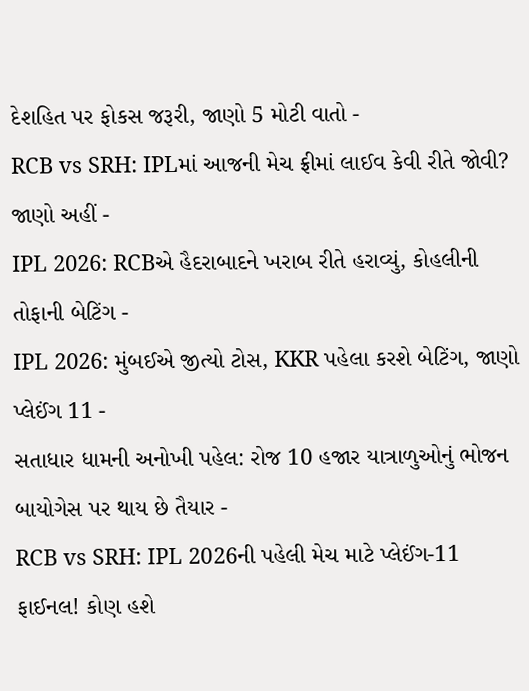દેશહિત પર ફોકસ જરૂરી, જાણો 5 મોટી વાતો -
RCB vs SRH: IPLમાં આજની મેચ ફ્રીમાં લાઈવ કેવી રીતે જોવી? જાણો અહીં -
IPL 2026: RCBએ હૈદરાબાદને ખરાબ રીતે હરાવ્યું, કોહલીની તોફાની બેટિંગ -
IPL 2026: મુંબઈએ જીત્યો ટોસ, KKR પહેલા કરશે બેટિંગ, જાણો પ્લેઈંગ 11 -
સતાધાર ધામની અનોખી પહેલ: રોજ 10 હજાર યાત્રાળુઓનું ભોજન બાયોગેસ પર થાય છે તૈયાર -
RCB vs SRH: IPL 2026ની પહેલી મેચ માટે પ્લેઈંગ-11 ફાઈનલ! કોણ હશે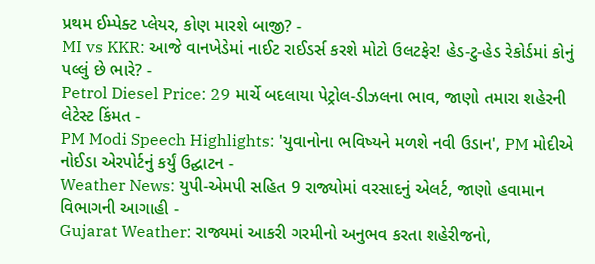પ્રથમ ઈમ્પેક્ટ પ્લેયર, કોણ મારશે બાજી? -
MI vs KKR: આજે વાનખેડેમાં નાઈટ રાઈડર્સ કરશે મોટો ઉલટફેર! હેડ-ટુ-હેડ રેકોર્ડમાં કોનું પલ્લું છે ભારે? -
Petrol Diesel Price: 29 માર્ચે બદલાયા પેટ્રોલ-ડીઝલના ભાવ, જાણો તમારા શહેરની લેટેસ્ટ કિંમત -
PM Modi Speech Highlights: 'યુવાનોના ભવિષ્યને મળશે નવી ઉડાન', PM મોદીએ નોઈડા એરપોર્ટનું કર્યું ઉદ્ઘાટન -
Weather News: યુપી-એમપી સહિત 9 રાજ્યોમાં વરસાદનું એલર્ટ, જાણો હવામાન વિભાગની આગાહી -
Gujarat Weather: રાજ્યમાં આકરી ગરમીનો અનુભવ કરતા શહેરીજનો,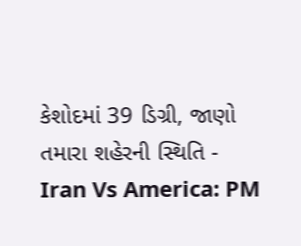કેશોદમાં 39 ડિગ્રી, જાણો તમારા શહેરની સ્થિતિ -
Iran Vs America: PM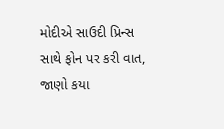મોદીએ સાઉદી પ્રિન્સ સાથે ફોન પર કરી વાત, જાણો કયા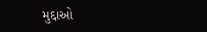મુદ્દાઓ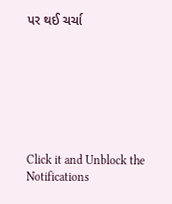પર થઈ ચર્ચા







Click it and Unblock the Notifications